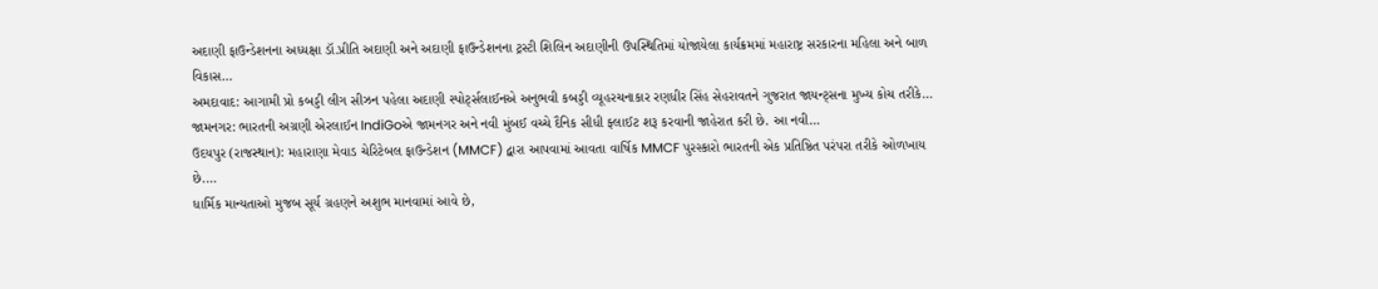અદાણી ફાઉન્ડેશનના અધ્યક્ષા ડૉ.પ્રીતિ અદાણી અને અદાણી ફાઉન્ડેશનના ટ્રસ્ટી શિલિન અદાણીની ઉપસ્થિતિમાં યોજાયેલા કાર્યક્રમમાં મહારાષ્ટ્ર સરકારના મહિલા અને બાળ વિકાસ…
અમદાવાદ: આગામી પ્રો કબડ્ડી લીગ સીઝન પહેલા અદાણી સ્પોર્ટ્સલાઈનએ અનુભવી કબડ્ડી વ્યૂહરચનાકાર રણધીર સિંહ સેહરાવતને ગુજરાત જાયન્ટ્સના મુખ્ય કોચ તરીકે…
જામનગર: ભારતની અગ્રણી એરલાઈન IndiGoએ જામનગર અને નવી મુંબઈ વચ્ચે દૈનિક સીધી ફ્લાઈટ શરૂ કરવાની જાહેરાત કરી છે. આ નવી…
ઉદયપુર (રાજસ્થાન): મહારાણા મેવાડ ચેરિટેબલ ફાઉન્ડેશન (MMCF) દ્વારા આપવામાં આવતા વાર્ષિક MMCF પુરસ્કારો ભારતની એક પ્રતિષ્ઠિત પરંપરા તરીકે ઓળખાય છે.…
ધાર્મિક માન્યતાઓ મુજબ સૂર્ય ગ્રહણને અશુભ માનવામાં આવે છે,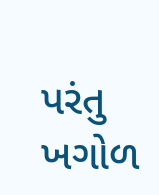પરંતુ ખગોળ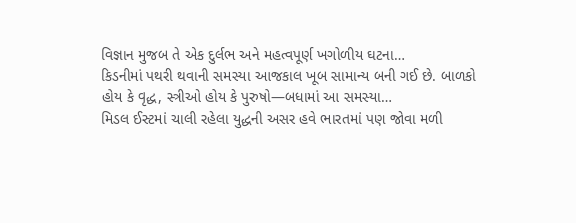વિજ્ઞાન મુજબ તે એક દુર્લભ અને મહત્વપૂર્ણ ખગોળીય ઘટના…
કિડનીમાં પથરી થવાની સમસ્યા આજકાલ ખૂબ સામાન્ય બની ગઈ છે. બાળકો હોય કે વૃદ્ધ, સ્ત્રીઓ હોય કે પુરુષો—બધામાં આ સમસ્યા…
મિડલ ઈસ્ટમાં ચાલી રહેલા યુદ્ધની અસર હવે ભારતમાં પણ જોવા મળી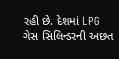રહી છે. દેશમાં LPG ગેસ સિલિન્ડરની અછત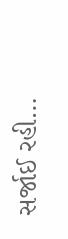સર્જાઈ રહી…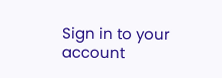Sign in to your account